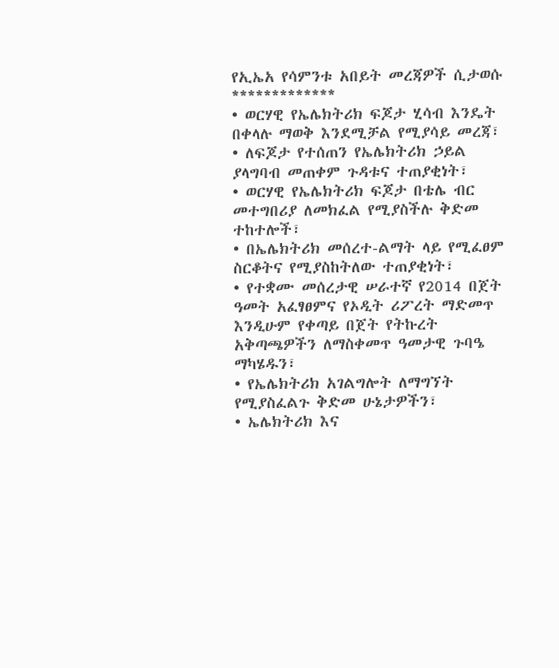የኢኤአ የሳምንቱ አበይት መረጃዎች ሲታወሱ
*************
• ወርሃዊ የኤሌክትሪክ ፍጆታ ሂሳብ እንዴት በቀላሉ ማወቅ እንደሚቻል የሚያሳይ መረጃ፣
• ለፍጆታ የተሰጠን የኤሌክትሪክ ኃይል ያላግባብ መጠቀም ጉዳቱና ተጠያቂነት፣
• ወርሃዊ የኤሌክትሪክ ፍጆታ በቴሌ ብር መተግበሪያ ለመክፈል የሚያስችሉ ቅድመ ተከተሎች፣
• በኤሌክትሪክ መሰረተ-ልማት ላይ የሚፈፀም ስርቆትና የሚያስከትለው ተጠያቂነት፣
• የተቋሙ መሰረታዊ ሠራተኛ የ2014 በጀት ዓመት አፈፃፀምና የኦዲት ሪፖረት ማድመጥ እንዲሁም የቀጣይ በጀት የትኩረት አቅጣጫዎችን ለማስቀመጥ ዓመታዊ ጉባዔ ማካሄዱን፣
• የኤሌክትሪክ አገልግሎት ለማግኘት የሚያስፈልጉ ቅድመ ሁኔታዎችን፣
• ኤሌክትሪክ እና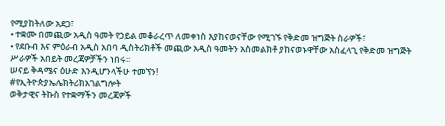የሚያከትለው አደጋ፣
• ተቋሙ በመጪው አዲስ ዓመት የኃይል መቆራረጥ ለመቀነስ እያከናወናቸው የሚገኙ የቅድመ ዝግጅት ስራዎች፣
• የደቡብ እና ምዕራብ አዲስ አበባ ዲስትሪክቶች መጪው አዲስ ዓመትን አስመልክቶ ያከናወኑዋቸው አስፈላጊ የቅድመ ዝግጅት ሥራዎች አበይት መረጃዎቻችን ነበሩ፡፡
ሠናይ ቅዳሜና ዕሁድ እንዲሆንላችሁ ተመኘን!
#የኢትዮጵያኤሌክትሪክአገልግሎት
ወቅታዊና ትኩስ የተቋማችን መረጃዎች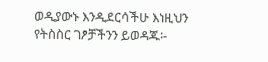ወዲያውኑ እንዲደርሳችሁ እነዚህን የትስስር ገፆቻችንን ይወዳጁ፡-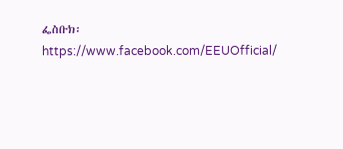ፌስቡክ፡ https://www.facebook.com/EEUOfficial/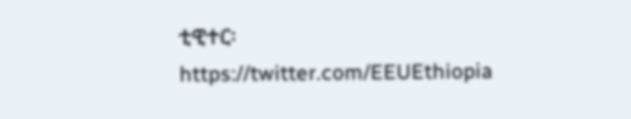ቲዊተር፡ https://twitter.com/EEUEthiopia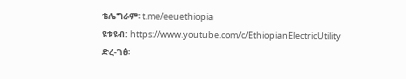ቴሌግራም፡ t.me/eeuethiopia
ዩቱዩብ: https://www.youtube.com/c/EthiopianElectricUtility
ድረ-ገፅ፡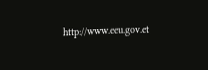http://www.eeu.gov.et